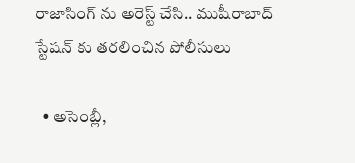రాజాసింగ్ ను అరెస్ట్ చేసి.. ముషీరాబాద్ స్టేషన్ కు తరలించిన పోలీసులు

  • అసెంబ్లీ,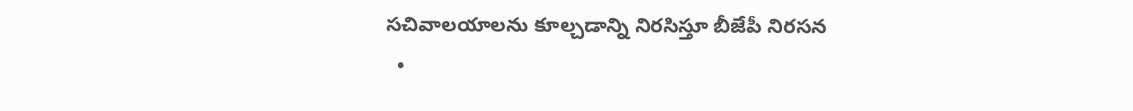సచివాలయాలను కూల్చడాన్ని నిరసిస్తూ బీజేపీ నిరసన
  •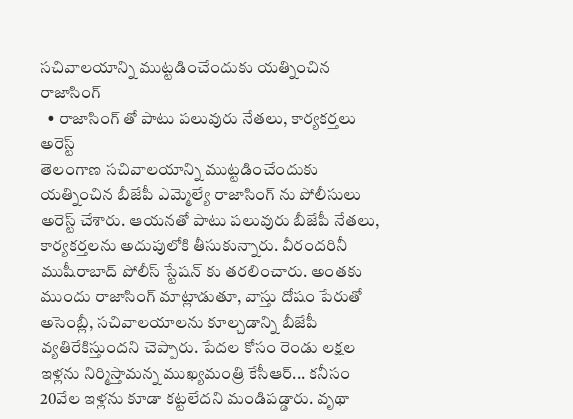సచివాలయాన్ని ముట్టడించేందుకు యత్నించిన రాజాసింగ్
  • రాజాసింగ్ తో పాటు పలువురు నేతలు, కార్యకర్తలు అరెస్ట్
తెలంగాణ సచివాలయాన్ని ముట్టడించేందుకు యత్నించిన బీజేపీ ఎమ్మెల్యే రాజాసింగ్ ను పోలీసులు అరెస్ట్ చేశారు. ఆయనతో పాటు పలువురు బీజేపీ నేతలు, కార్యకర్తలను అదుపులోకి తీసుకున్నారు. వీరందరినీ ముషీరాబాద్ పోలీస్ స్టేషన్ కు తరలించారు. అంతకు ముందు రాజాసింగ్ మాట్లాడుతూ, వాస్తు దోషం పేరుతో అసెంబ్లీ, సచివాలయాలను కూల్చడాన్ని బీజేపీ వ్యతిరేకిస్తుందని చెప్పారు. పేదల కోసం రెండు లక్షల ఇళ్లను నిర్మిస్తామన్న ముఖ్యమంత్రి కేసీఆర్... కనీసం 20వేల ఇళ్లను కూడా కట్టలేదని మండిపడ్డారు. వృథా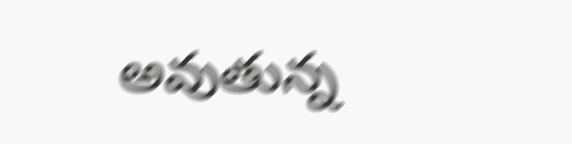అవుతున్న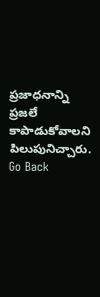ప్రజాధనాన్ని ప్రజలే కాపాడుకోవాలని పిలుపునిచ్చారు.
Go Back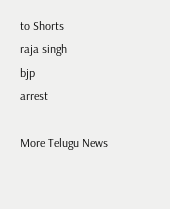to Shorts
raja singh
bjp
arrest

More Telugu News